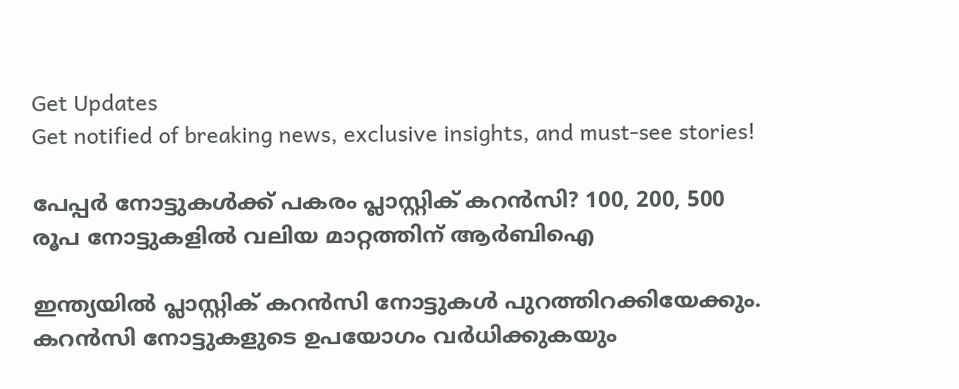Get Updates
Get notified of breaking news, exclusive insights, and must-see stories!

പേപ്പർ നോട്ടുകൾക്ക് പകരം പ്ലാസ്റ്റിക് കറൻസി? 100, 200, 500 രൂപ നോട്ടുകളിൽ വലിയ മാറ്റത്തിന് ആർബിഐ

ഇന്ത്യയിൽ പ്ലാസ്റ്റിക് കറൻസി നോട്ടുകൾ പുറത്തിറക്കിയേക്കും. കറൻസി നോട്ടുകളുടെ ഉപയോഗം വർധിക്കുകയും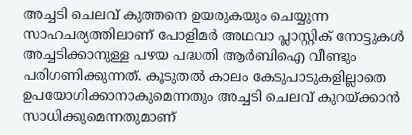അച്ചടി ചെലവ് കുത്തനെ ഉയരുകയും ചെയ്യുന്ന സാഹചര്യത്തിലാണ് പോളിമർ അഥവാ പ്ലാസ്റ്റിക് നോട്ടുകൾ അച്ചടിക്കാനുള്ള പഴയ പദ്ധതി ആർബിഐ വീണ്ടും പരിഗണിക്കുന്നത്. കൂടുതൽ കാലം കേടുപാടുകളില്ലാതെ ഉപയോഗിക്കാനാകുമെന്നതും അച്ചടി ചെലവ് കുറയ്ക്കാൻ സാധിക്കുമെന്നതുമാണ്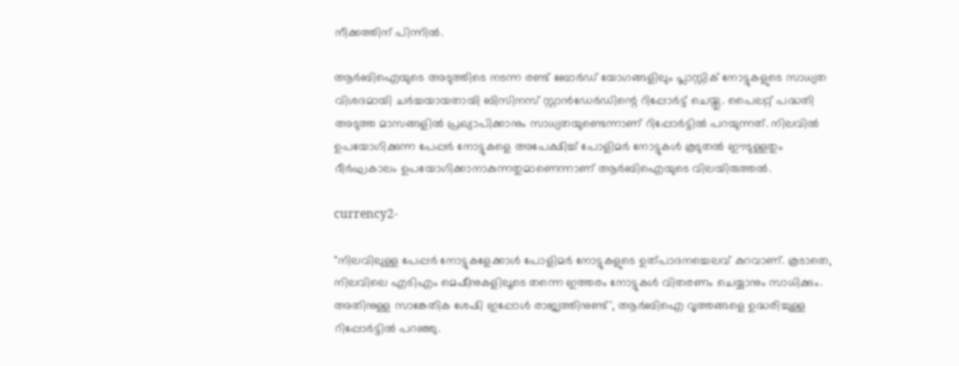നീക്കത്തിന് പിന്നിൽ.

ആർബിഐയുടെ അടുത്തിടെ നടന്ന രണ്ട് ബോർഡ് യോഗങ്ങളിലും പ്ലാസ്റ്റിക് നോട്ടുകളുടെ സാധ്യത വിശദമായി ചർച്ചയായതായി ബിസിനസ് സ്റ്റാൻഡേർഡിന്റെ റിപ്പോർട്ട് ചെയ്തു. പൈലറ്റ് പദ്ധതി അടുത്ത മാസങ്ങളിൽ പ്രഖ്യാപിക്കാനും സാധ്യതയുണ്ടെന്നാണ് റിപ്പോർട്ടിൽ പറയുന്നത്. നിലവിൽ ഉപയോഗിക്കുന്ന പേപ്പർ നോട്ടുകളെ അപേക്ഷിച്ച് പോളിമർ നോട്ടുകൾ കൂടുതൽ ഈടുള്ളതും ദീർഘകാലം ഉപയോഗിക്കാനാകുന്നതുമാണെന്നാണ് ആർബിഐയുടെ വിലയിരുത്തൽ.

currency2-

"നിലവിലുള്ള പേപ്പർ നോട്ടുകളേക്കാൾ പോളിമർ നോട്ടുകളുടെ ഉത്പാദനച്ചെലവ് കുറവാണ്. കൂടാതെ, നിലവിലെ എടിഎം മെഷീനുകളിലൂടെ തന്നെ ഇത്തരം നോട്ടുകൾ വിതരണം ചെയ്യാനും സാധിക്കും. അതിനുള്ള സാങ്കേതിക ശേഷി ഇപ്പോൾ രാജ്യത്തിനുണ്ട്', ആർബിഐ വൃത്തങ്ങളെ ഉദ്ധരിച്ചുള്ള റിപ്പോർട്ടിൽ പറഞ്ഞു.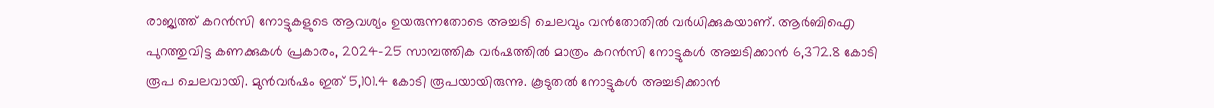രാജ്യത്ത് കറൻസി നോട്ടുകളുടെ ആവശ്യം ഉയരുന്നതോടെ അച്ചടി ചെലവും വൻതോതിൽ വർധിക്കുകയാണ്. ആർബിഐ പുറത്തുവിട്ട കണക്കുകൾ പ്രകാരം, 2024-25 സാമ്പത്തിക വർഷത്തിൽ മാത്രം കറൻസി നോട്ടുകൾ അച്ചടിക്കാൻ 6,372.8 കോടി രൂപ ചെലവായി. മുൻവർഷം ഇത് 5,101.4 കോടി രൂപയായിരുന്നു. കൂടുതൽ നോട്ടുകൾ അച്ചടിക്കാൻ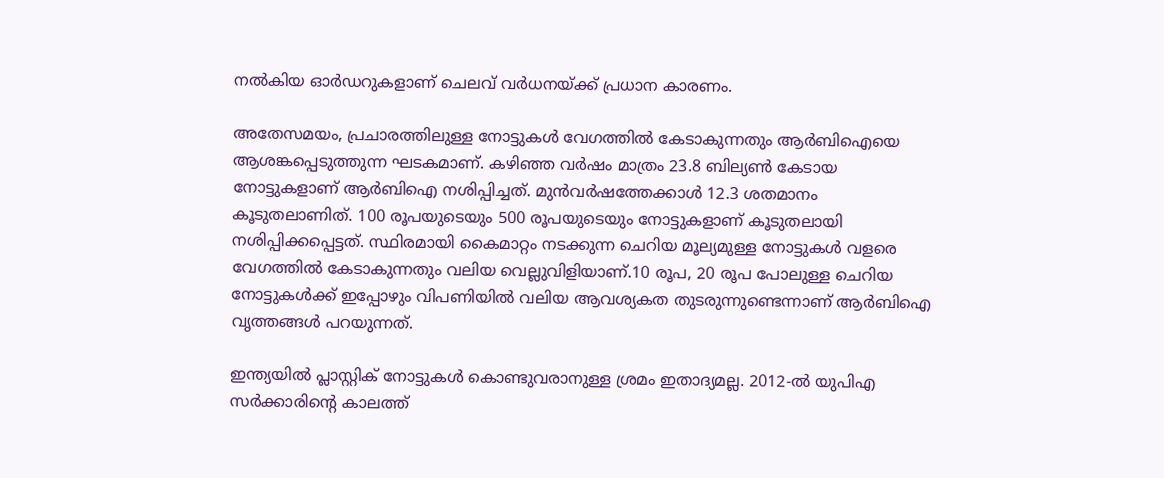നൽകിയ ഓർഡറുകളാണ് ചെലവ് വർധനയ്ക്ക് പ്രധാന കാരണം.

അതേസമയം, പ്രചാരത്തിലുള്ള നോട്ടുകൾ വേഗത്തിൽ കേടാകുന്നതും ആർബിഐയെ ആശങ്കപ്പെടുത്തുന്ന ഘടകമാണ്. കഴിഞ്ഞ വർഷം മാത്രം 23.8 ബില്യൺ കേടായ നോട്ടുകളാണ് ആർബിഐ നശിപ്പിച്ചത്. മുൻവർഷത്തേക്കാൾ 12.3 ശതമാനം കൂടുതലാണിത്. 100 രൂപയുടെയും 500 രൂപയുടെയും നോട്ടുകളാണ് കൂടുതലായി നശിപ്പിക്കപ്പെട്ടത്. സ്ഥിരമായി കൈമാറ്റം നടക്കുന്ന ചെറിയ മൂല്യമുള്ള നോട്ടുകൾ വളരെ വേഗത്തിൽ കേടാകുന്നതും വലിയ വെല്ലുവിളിയാണ്.10 രൂപ, 20 രൂപ പോലുള്ള ചെറിയ നോട്ടുകൾക്ക് ഇപ്പോഴും വിപണിയിൽ വലിയ ആവശ്യകത തുടരുന്നുണ്ടെന്നാണ് ആർബിഐ വൃത്തങ്ങൾ പറയുന്നത്.

ഇന്ത്യയിൽ പ്ലാസ്റ്റിക് നോട്ടുകൾ കൊണ്ടുവരാനുള്ള ശ്രമം ഇതാദ്യമല്ല. 2012-ൽ യുപിഎ സർക്കാരിന്റെ കാലത്ത്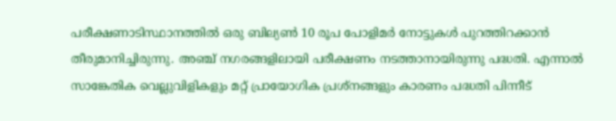പരീക്ഷണാടിസ്ഥാനത്തിൽ ഒരു ബില്യൺ 10 രൂപ പോളിമർ നോട്ടുകൾ പുറത്തിറക്കാൻ തീരുമാനിച്ചിരുന്നു. അഞ്ച് നഗരങ്ങളിലായി പരീക്ഷണം നടത്താനായിരുന്നു പദ്ധതി. എന്നാൽ സാങ്കേതിക വെല്ലുവിളികളും മറ്റ് പ്രായോഗിക പ്രശ്നങ്ങളും കാരണം പദ്ധതി പിന്നീട്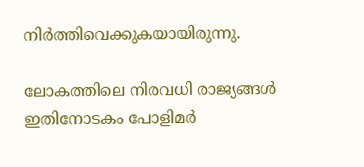നിർത്തിവെക്കുകയായിരുന്നു.

ലോകത്തിലെ നിരവധി രാജ്യങ്ങൾ ഇതിനോടകം പോളിമർ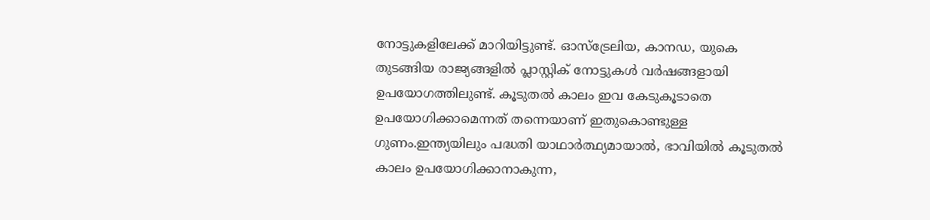നോട്ടുകളിലേക്ക് മാറിയിട്ടുണ്ട്. ഓസ്ട്രേലിയ, കാനഡ, യുകെ തുടങ്ങിയ രാജ്യങ്ങളിൽ പ്ലാസ്റ്റിക് നോട്ടുകൾ വർഷങ്ങളായി ഉപയോഗത്തിലുണ്ട്. കൂടുതൽ കാലം ഇവ കേടുകൂടാതെ ഉപയോഗിക്കാമെന്നത് തന്നെയാണ് ഇതുകൊണ്ടുള്ള ഗുണം.ഇന്ത്യയിലും പദ്ധതി യാഥാർത്ഥ്യമായാൽ, ഭാവിയിൽ കൂടുതൽ കാലം ഉപയോഗിക്കാനാകുന്ന,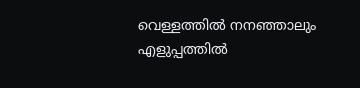വെള്ളത്തിൽ നനഞ്ഞാലും എളുപ്പത്തിൽ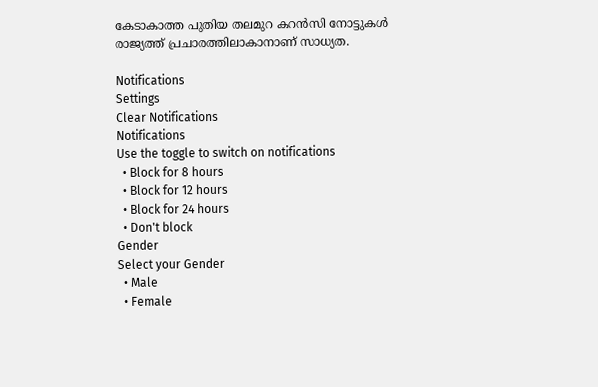കേടാകാത്ത പുതിയ തലമുറ കറൻസി നോട്ടുകൾ രാജ്യത്ത് പ്രചാരത്തിലാകാനാണ് സാധ്യത.

Notifications
Settings
Clear Notifications
Notifications
Use the toggle to switch on notifications
  • Block for 8 hours
  • Block for 12 hours
  • Block for 24 hours
  • Don't block
Gender
Select your Gender
  • Male
  • Female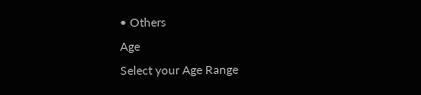• Others
Age
Select your Age Range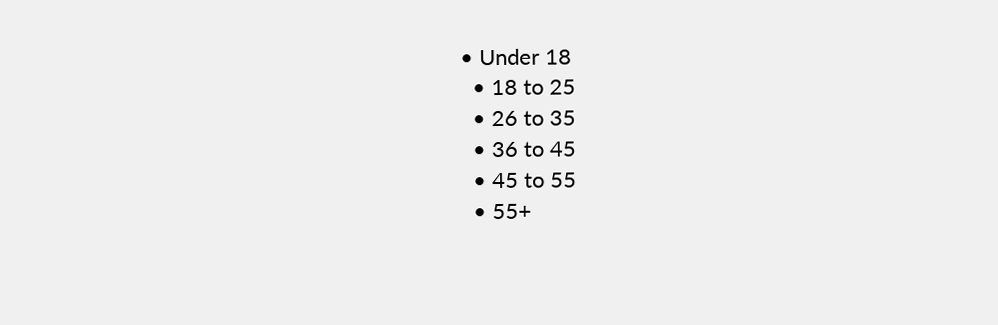• Under 18
  • 18 to 25
  • 26 to 35
  • 36 to 45
  • 45 to 55
  • 55+